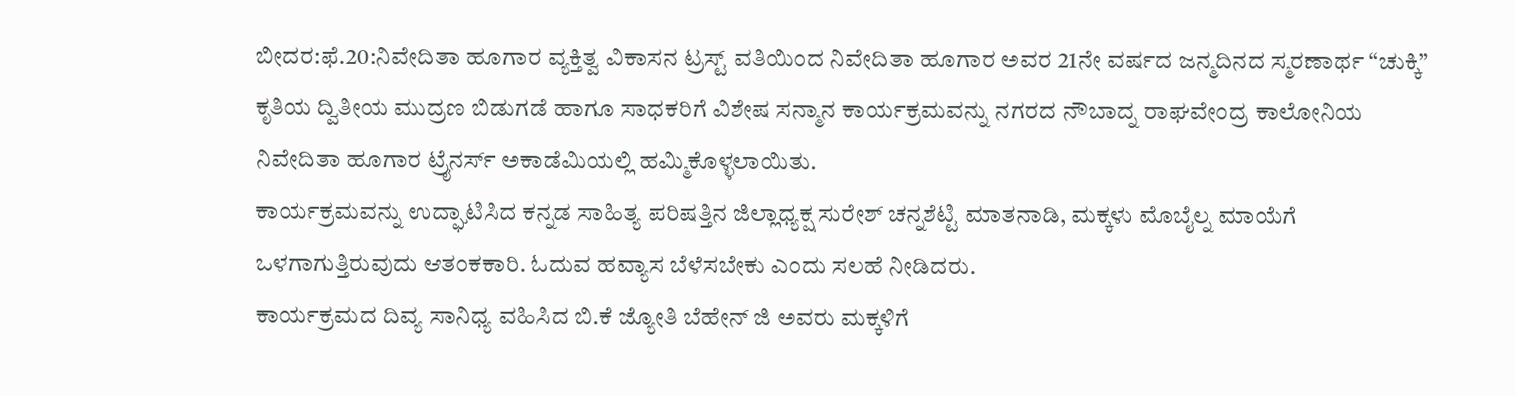ಬೀದರ:ಫೆ.20:ನಿವೇದಿತಾ ಹೂಗಾರ ವ್ಯಕ್ತಿತ್ವ ವಿಕಾಸನ ಟ್ರಸ್ಟ್ ವತಿಯಿಂದ ನಿವೇದಿತಾ ಹೂಗಾರ ಅವರ 21ನೇ ವರ್ಷದ ಜನ್ಮದಿನದ ಸ್ಮರಣಾರ್ಥ “ಚುಕ್ಕಿ” ಕೃತಿಯ ದ್ವಿತೀಯ ಮುದ್ರಣ ಬಿಡುಗಡೆ ಹಾಗೂ ಸಾಧಕರಿಗೆ ವಿಶೇಷ ಸನ್ಮಾನ ಕಾರ್ಯಕ್ರಮವನ್ನು ನಗರದ ನೌಬಾದ್ನ ರಾಘವೇಂದ್ರ ಕಾಲೋನಿಯ ನಿವೇದಿತಾ ಹೂಗಾರ ಟ್ರೈನರ್ಸ್ ಅಕಾಡೆಮಿಯಲ್ಲಿ ಹಮ್ಮಿಕೊಳ್ಳಲಾಯಿತು.
ಕಾರ್ಯಕ್ರಮವನ್ನು ಉದ್ಘಾಟಿಸಿದ ಕನ್ನಡ ಸಾಹಿತ್ಯ ಪರಿಷತ್ತಿನ ಜಿಲ್ಲಾಧ್ಯಕ್ಷ ಸುರೇಶ್ ಚನ್ನಶೆಟ್ಟಿ ಮಾತನಾಡಿ, ಮಕ್ಕಳು ಮೊಬೈಲ್ನ ಮಾಯೆಗೆ ಒಳಗಾಗುತ್ತಿರುವುದು ಆತಂಕಕಾರಿ. ಓದುವ ಹವ್ಯಾಸ ಬೆಳೆಸಬೇಕು ಎಂದು ಸಲಹೆ ನೀಡಿದರು.
ಕಾರ್ಯಕ್ರಮದ ದಿವ್ಯ ಸಾನಿಧ್ಯ ವಹಿಸಿದ ಬಿ.ಕೆ ಜ್ಯೋತಿ ಬೆಹೇನ್ ಜಿ ಅವರು ಮಕ್ಕಳಿಗೆ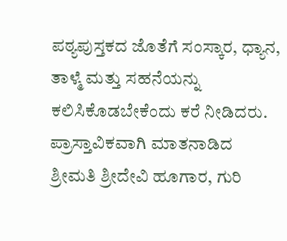ಪಠ್ಯಪುಸ್ತಕದ ಜೊತೆಗೆ ಸಂಸ್ಕಾರ, ಧ್ಯಾನ, ತಾಳ್ಮೆ ಮತ್ತು ಸಹನೆಯನ್ನು ಕಲಿಸಿಕೊಡಬೇಕೆಂದು ಕರೆ ನೀಡಿದರು.
ಪ್ರಾಸ್ತಾವಿಕವಾಗಿ ಮಾತನಾಡಿದ ಶ್ರೀಮತಿ ಶ್ರೀದೇವಿ ಹೂಗಾರ, ಗುರಿ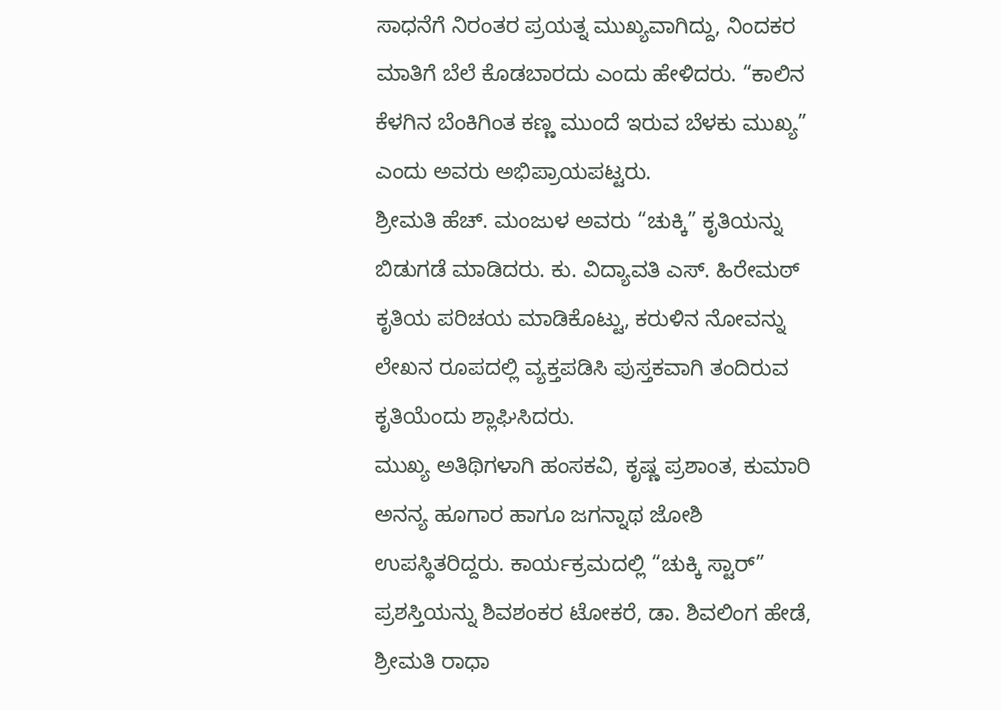ಸಾಧನೆಗೆ ನಿರಂತರ ಪ್ರಯತ್ನ ಮುಖ್ಯವಾಗಿದ್ದು, ನಿಂದಕರ ಮಾತಿಗೆ ಬೆಲೆ ಕೊಡಬಾರದು ಎಂದು ಹೇಳಿದರು. “ಕಾಲಿನ ಕೆಳಗಿನ ಬೆಂಕಿಗಿಂತ ಕಣ್ಣ ಮುಂದೆ ಇರುವ ಬೆಳಕು ಮುಖ್ಯ” ಎಂದು ಅವರು ಅಭಿಪ್ರಾಯಪಟ್ಟರು.
ಶ್ರೀಮತಿ ಹೆಚ್. ಮಂಜುಳ ಅವರು “ಚುಕ್ಕಿ” ಕೃತಿಯನ್ನು ಬಿಡುಗಡೆ ಮಾಡಿದರು. ಕು. ವಿದ್ಯಾವತಿ ಎಸ್. ಹಿರೇಮಠ್ ಕೃತಿಯ ಪರಿಚಯ ಮಾಡಿಕೊಟ್ಟು, ಕರುಳಿನ ನೋವನ್ನು ಲೇಖನ ರೂಪದಲ್ಲಿ ವ್ಯಕ್ತಪಡಿಸಿ ಪುಸ್ತಕವಾಗಿ ತಂದಿರುವ ಕೃತಿಯೆಂದು ಶ್ಲಾಘಿಸಿದರು.
ಮುಖ್ಯ ಅತಿಥಿಗಳಾಗಿ ಹಂಸಕವಿ, ಕೃಷ್ಣ ಪ್ರಶಾಂತ, ಕುಮಾರಿ ಅನನ್ಯ ಹೂಗಾರ ಹಾಗೂ ಜಗನ್ನಾಥ ಜೋಶಿ ಉಪಸ್ಥಿತರಿದ್ದರು. ಕಾರ್ಯಕ್ರಮದಲ್ಲಿ “ಚುಕ್ಕಿ ಸ್ಟಾರ್” ಪ್ರಶಸ್ತಿಯನ್ನು ಶಿವಶಂಕರ ಟೋಕರೆ, ಡಾ. ಶಿವಲಿಂಗ ಹೇಡೆ, ಶ್ರೀಮತಿ ರಾಧಾ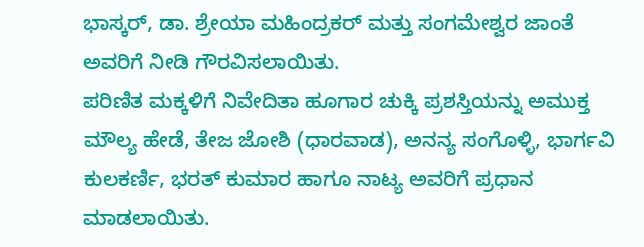ಭಾಸ್ಕರ್, ಡಾ. ಶ್ರೇಯಾ ಮಹಿಂದ್ರಕರ್ ಮತ್ತು ಸಂಗಮೇಶ್ವರ ಜಾಂತೆ ಅವರಿಗೆ ನೀಡಿ ಗೌರವಿಸಲಾಯಿತು.
ಪರಿಣಿತ ಮಕ್ಕಳಿಗೆ ನಿವೇದಿತಾ ಹೂಗಾರ ಚುಕ್ಕಿ ಪ್ರಶಸ್ತಿಯನ್ನು ಅಮುಕ್ತ ಮೌಲ್ಯ ಹೇಡೆ, ತೇಜ ಜೋಶಿ (ಧಾರವಾಡ), ಅನನ್ಯ ಸಂಗೊಳ್ಳಿ, ಭಾರ್ಗವಿ ಕುಲಕರ್ಣಿ, ಭರತ್ ಕುಮಾರ ಹಾಗೂ ನಾಟ್ಯ ಅವರಿಗೆ ಪ್ರಧಾನ ಮಾಡಲಾಯಿತು.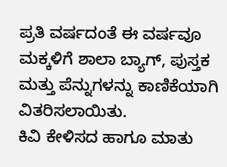ಪ್ರತಿ ವರ್ಷದಂತೆ ಈ ವರ್ಷವೂ ಮಕ್ಕಳಿಗೆ ಶಾಲಾ ಬ್ಯಾಗ್, ಪುಸ್ತಕ ಮತ್ತು ಪೆನ್ನುಗಳನ್ನು ಕಾಣಿಕೆಯಾಗಿ ವಿತರಿಸಲಾಯಿತು.
ಕಿವಿ ಕೇಳಿಸದ ಹಾಗೂ ಮಾತು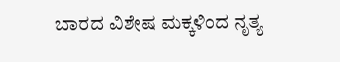ಬಾರದ ವಿಶೇಷ ಮಕ್ಕಳಿಂದ ನೃತ್ಯ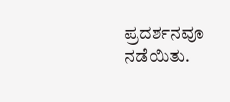ಪ್ರದರ್ಶನವೂ ನಡೆಯಿತು.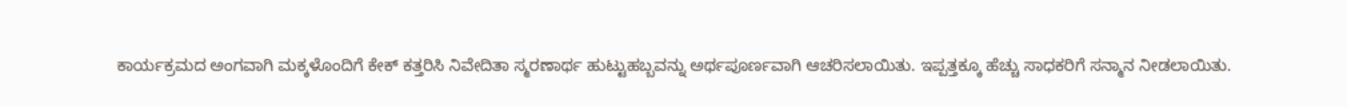ಕಾರ್ಯಕ್ರಮದ ಅಂಗವಾಗಿ ಮಕ್ಕಳೊಂದಿಗೆ ಕೇಕ್ ಕತ್ತರಿಸಿ ನಿವೇದಿತಾ ಸ್ಮರಣಾರ್ಥ ಹುಟ್ಟುಹಬ್ಬವನ್ನು ಅರ್ಥಪೂರ್ಣವಾಗಿ ಆಚರಿಸಲಾಯಿತು. ಇಪ್ಪತ್ತಕ್ಕೂ ಹೆಚ್ಚು ಸಾಧಕರಿಗೆ ಸನ್ಮಾನ ನೀಡಲಾಯಿತು.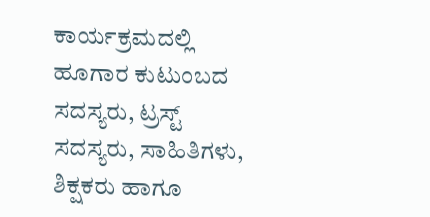ಕಾರ್ಯಕ್ರಮದಲ್ಲಿ ಹೂಗಾರ ಕುಟುಂಬದ ಸದಸ್ಯರು, ಟ್ರಸ್ಟ್ ಸದಸ್ಯರು, ಸಾಹಿತಿಗಳು, ಶಿಕ್ಷಕರು ಹಾಗೂ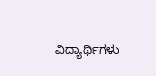ವಿದ್ಯಾರ್ಥಿಗಳು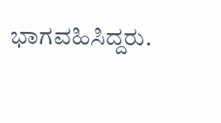ಭಾಗವಹಿಸಿದ್ದರು.